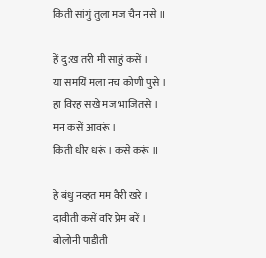किती सांगुं तुला मज चैन नसे ॥

हें दु:ख तरी मी साहुं कसें ।
या समयिं मला नच कोणी पुसे ।
हा विरह सखे मज भाजितसे ।
मन कसें आवरूं ।
किती धीर धरूं । कसे करूं ॥

हे बंधु नव्हत मम वैरी खरे ।
दावीती कसें वरि प्रेम बरें ।
बोलोनी पाडीती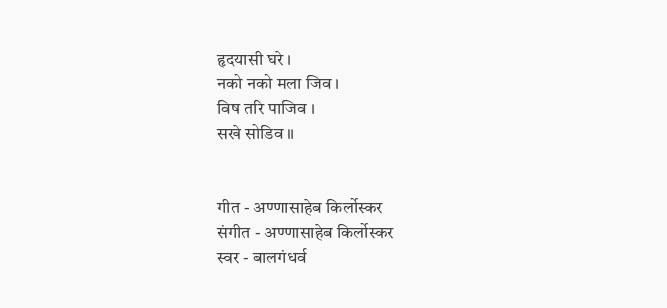हृदयासी घरे ।
नको नको मला जिव ।
विष तरि पाजिव ।
सखे सोडिव ॥


गीत - अण्णासाहेब किर्लोस्कर
संगीत - अण्णासाहेब किर्लोस्कर
स्वर - बालगंधर्व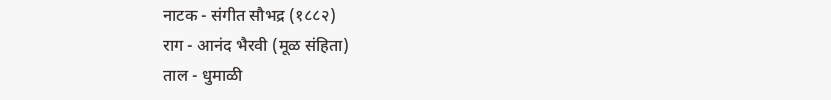नाटक - संगीत सौभद्र (१८८२)
राग - आनंद भैरवी (मूळ संहिता)
ताल - धुमाळी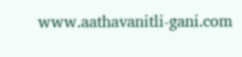www.aathavanitli-gani.com